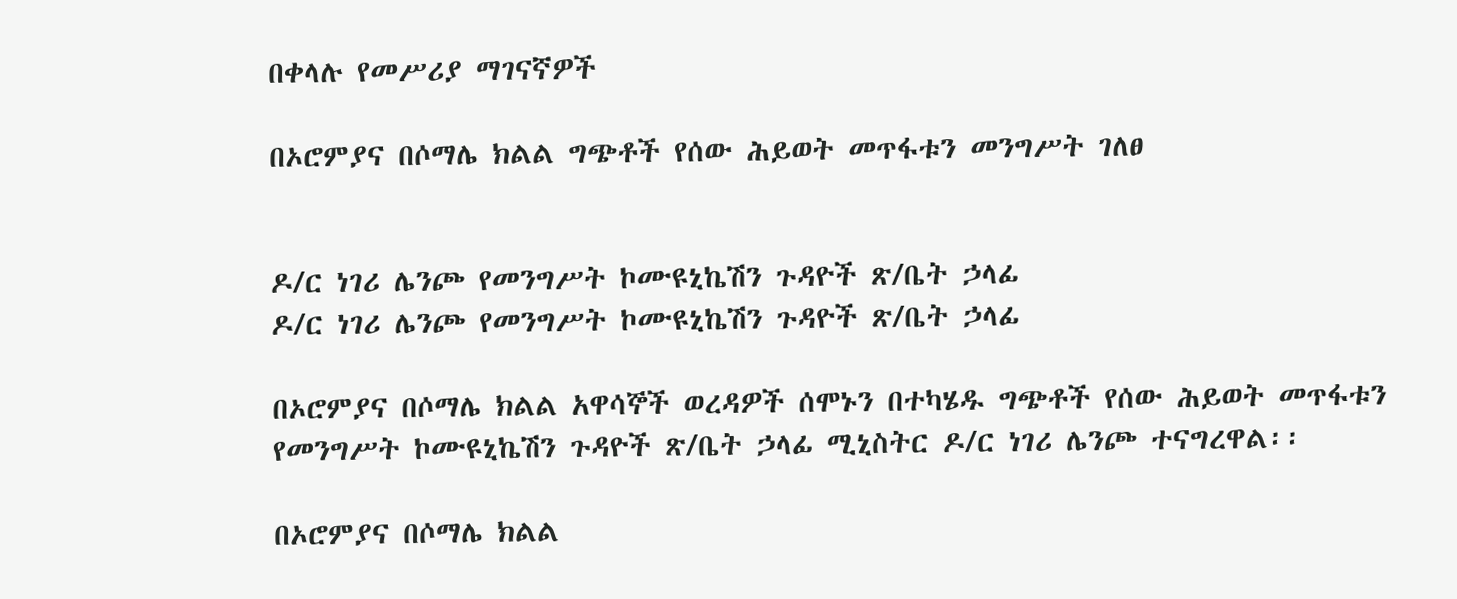በቀላሉ የመሥሪያ ማገናኛዎች

በኦሮምያና በሶማሌ ክልል ግጭቶች የሰው ሕይወት መጥፋቱን መንግሥት ገለፀ


ዶ/ር ነገሪ ሌንጮ የመንግሥት ኮሙዩኒኬሽን ጉዳዮች ጽ/ቤት ኃላፊ
ዶ/ር ነገሪ ሌንጮ የመንግሥት ኮሙዩኒኬሽን ጉዳዮች ጽ/ቤት ኃላፊ

በኦሮምያና በሶማሌ ክልል አዋሳኞች ወረዳዎች ሰሞኑን በተካሄዱ ግጭቶች የሰው ሕይወት መጥፋቱን የመንግሥት ኮሙዩኒኬሽን ጉዳዮች ጽ/ቤት ኃላፊ ሚኒስትር ዶ/ር ነገሪ ሌንጮ ተናግረዋል፡፡

በኦሮምያና በሶማሌ ክልል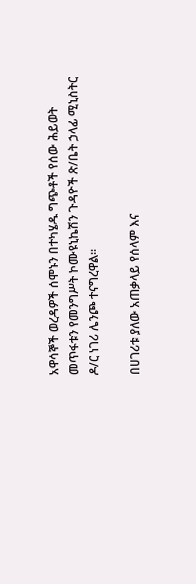አዋሳኞች ወረዳዎች ሰሞኑን በተካሄዱ ግጭቶች የሰው ሕይወት መጥፋቱን የመንግሥት ኮሙዩኒኬሽን ጉዳዮች ጽ/ቤት ኃላፊ ሚኒስትር ዶ/ር ነገሪ ሌንጮ ተናግረዋል፡፡

በሀገሪቱ ያለው አጠቃላይ የሰላም እና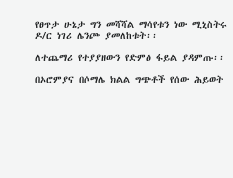የፀጥታ ሁኔታ ግን መሻሻል ማሳየቱን ነው ሚኒስትሩ ዶ/ር ነገሪ ሌንጮ ያመለከቱት፡፡

ለተጨማሪ የተያያዘውን የድምፅ ፋይል ያዳምጡ፡፡

በኦሮምያና በሶማሌ ክልል ግጭቶች የሰው ሕይወት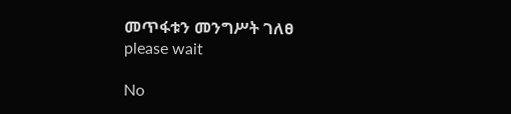መጥፋቱን መንግሥት ገለፀ
please wait

No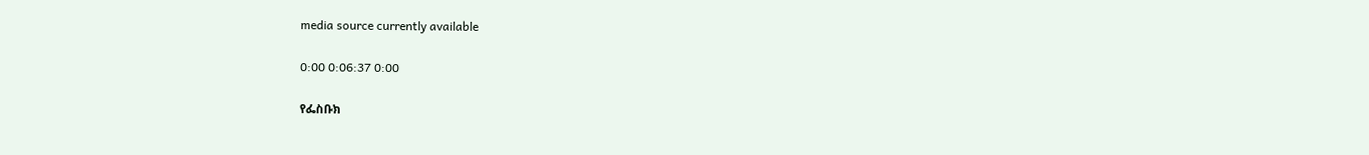media source currently available

0:00 0:06:37 0:00

የፌስቡክ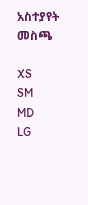አስተያየት መስጫ

XS
SM
MD
LG